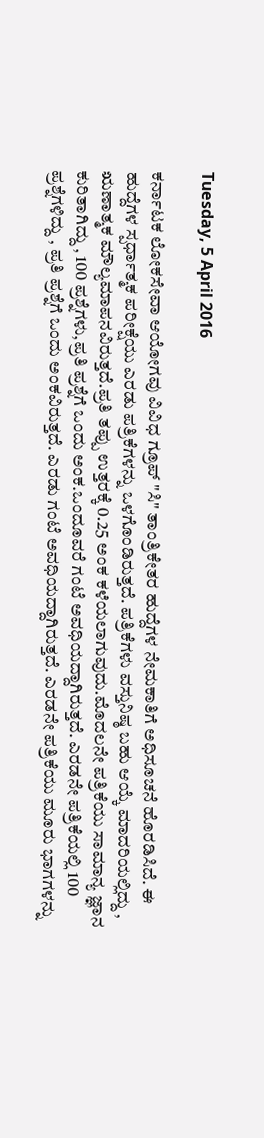Tuesday, 5 April 2016

ಕರ್ನಾಟಕ ಲೋಕಸೇವಾ ಆಯೋಗವು ವಿವಿಧ ಗ್ರೂಪ್ "ಸಿ" ತಾಂತ್ರಿಕೇತರ ಹುದ್ದೆಗಳ ನೇಮಕಾತಿಗೆ ಅಧಿಸೂಚನೆ ಹೊರಡಿಸಿದೆ. ಈ ಹುದ್ದೆಗಳ ಸ್ಪರ್ಧಾತ್ಮಕ ಪರೀಕ್ಷೆಯು ಎರಡು ಪತ್ರಿಕೆಗಳನ್ನು ಒಳಗೊಂಡಿರುತ್ತದೆ. ಪತ್ರಿಕೆಗಳು ವಸ್ತುನಿಷ್ಠ ಬಹು ಆಯ್ಕೆ ಮಾದರಿಯಲ್ಲಿದ್ದು , ಋಣಾತ್ಮಕ ಮೌಲ್ಯಮಾಪನವಿರುತ್ತದೆ.ಪ್ರತಿ ತಪ್ಪು ಉತ್ತರಕ್ಕೆ 0.25 ಅಂಕ ಕಳೆಯಲಾಗುವುದು.ಮೊದಲನೇ ಪತ್ರಿಕೆಯು ಸಾಮಾನ್ಯ ಜ್ಞಾನ ಕುರಿತಾಗಿದ್ದು , 100 ಪ್ರಶ್ನೆಗಳು,ಪ್ರತಿ ಪ್ರಶ್ನೆಗೆ ಒಂದು ಅಂಕ.ಒಂದೂವರೆ ಗಂಟೆ ಅವಧಿಯದ್ದಾಗಿರುತ್ತದೆ. ಎರಡನೇ ಪತ್ರಿಕೆಯಲ್ಲಿ 100 ಪ್ರಶ್ನೆಗಳಿದ್ದು , ಪ್ರತಿ ಪ್ರಶ್ನೆಗೆ ಒಂದು ಅಂಕವಿರುತ್ತದೆ. ಎರಡು ಗಂಟೆ ಅವಧಿಯದ್ದಾಗಿರುತ್ತದೆ. ಎರಡನೇ ಪತ್ರಿಕೆಯು ಮೂರು ಭಾಗಗಳನ್ನು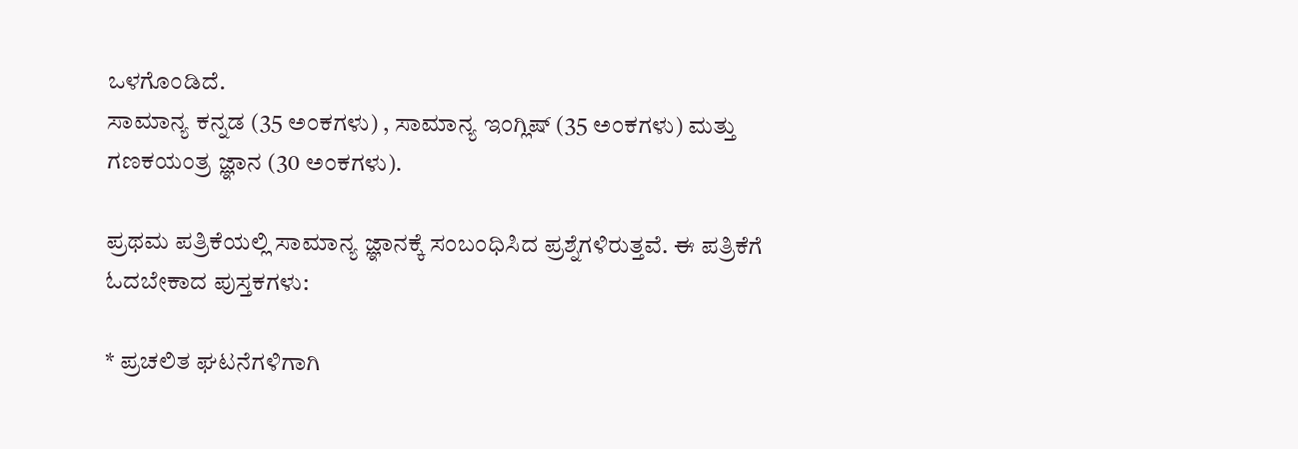ಒಳಗೊಂಡಿದೆ.
ಸಾಮಾನ್ಯ ಕನ್ನಡ (35 ಅಂಕಗಳು) , ಸಾಮಾನ್ಯ ಇಂಗ್ಲಿಷ್ (35 ಅಂಕಗಳು) ಮತ್ತು ಗಣಕಯಂತ್ರ ಜ್ಞಾನ (30 ಅಂಕಗಳು).

ಪ್ರಥಮ ಪತ್ರಿಕೆಯಲ್ಲಿ ಸಾಮಾನ್ಯ ಜ್ಞ‌ಾನಕ್ಕೆ ಸಂಬಂಧಿಸಿದ ಪ್ರಶ್ನೆಗಳಿರುತ್ತವೆ. ಈ ಪತ್ರಿಕೆಗೆ ಓದಬೇಕಾದ ಪುಸ್ತಕಗಳು:

* ಪ್ರಚಲಿತ ಘಟನೆಗಳಿಗಾಗಿ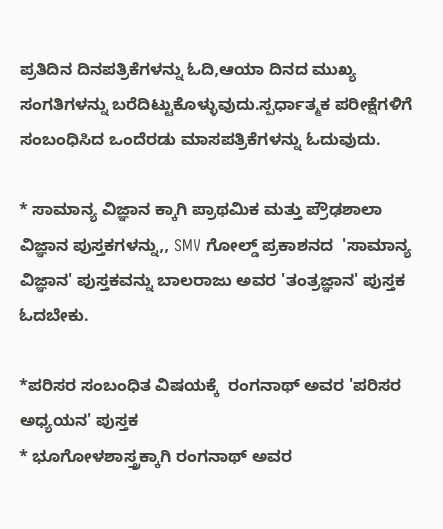ಪ್ರತಿದಿನ ದಿನಪತ್ರಿಕೆಗಳನ್ನು ಓದಿ,ಆಯಾ ದಿನದ ಮುಖ್ಯ ಸಂಗತಿಗಳನ್ನು ಬರೆದಿಟ್ಟುಕೊಳ್ಳುವುದು.ಸ್ಪರ್ಧಾತ್ಮಕ ಪರೀಕ್ಷೆಗಳಿಗೆ ಸಂಬಂಧಿಸಿದ ಒಂದೆರಡು ಮಾಸಪತ್ರಿಕೆಗಳನ್ನು ಓದುವುದು.

* ಸಾಮಾನ್ಯ ವಿಜ್ಞಾನ ‌ಕ್ಕಾಗಿ ಪ್ರಾಥಮಿಕ ಮತ್ತು ಪ್ರೌಢಶಾಲಾ ವಿಜ್ಞಾನ ಪುಸ್ತಕಗಳನ್ನು,, SMV ಗೋಲ್ಡ್ ಪ್ರಕಾಶನದ  'ಸಾಮಾನ್ಯ ವಿಜ್ಞಾನ' ಪುಸ್ತಕವನ್ನು ಬಾಲರಾಜು ಅವರ 'ತಂತ್ರಜ್ಞಾನ' ಪುಸ್ತಕ ಓದಬೇಕು.

*ಪರಿಸರ ಸಂಬಂಧಿತ ವಿಷಯಕ್ಕೆ  ರಂಗನಾಥ್ ಅವರ 'ಪರಿಸರ ಅಧ್ಯಯನ' ಪುಸ್ತಕ
* ಭೂಗೋಳಶಾಸ್ತ್ರಕ್ಕಾಗಿ ರಂಗನಾಥ್ ಅವರ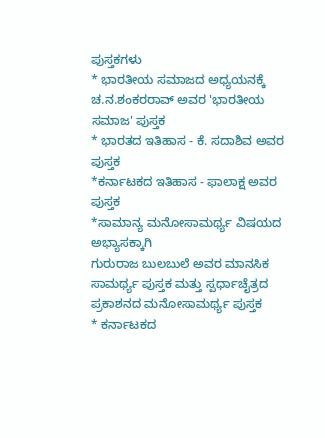ಪುಸ್ತಕಗಳು
* ಭಾರತೀಯ ಸಮಾಜದ ಅಧ್ಯಯನಕ್ಕೆ ಚ.ನ.ಶಂಕರರಾವ್ ಅವರ 'ಭಾರತೀಯ ಸಮಾಜ' ಪುಸ್ತಕ
* ಭಾರತದ ಇತಿಹಾಸ - ಕೆ. ಸದಾಶಿವ ಅವರ ಪುಸ್ತಕ
*ಕರ್ನಾಟಕದ ಇತಿಹಾಸ - ಫಾಲಾಕ್ಷ ಅವರ ಪುಸ್ತಕ
*ಸಾಮಾನ್ಯ ಮನೋಸಾಮರ್ಥ್ಯ ವಿಷಯದ ಅಭ್ಯಾಸಕ್ಕಾಗಿ
ಗುರುರಾಜ ಬುಲಬುಲೆ ಅವರ ಮಾನಸಿಕ ಸಾಮರ್ಥ್ಯ ಪುಸ್ತಕ ಮತ್ತು ಸ್ಪರ್ಧಾಚೈತ್ರದ ಪ್ರಕಾಶನದ ಮನೋಸಾಮರ್ಥ್ಯ ಪುಸ್ತಕ
* ಕರ್ನಾಟಕದ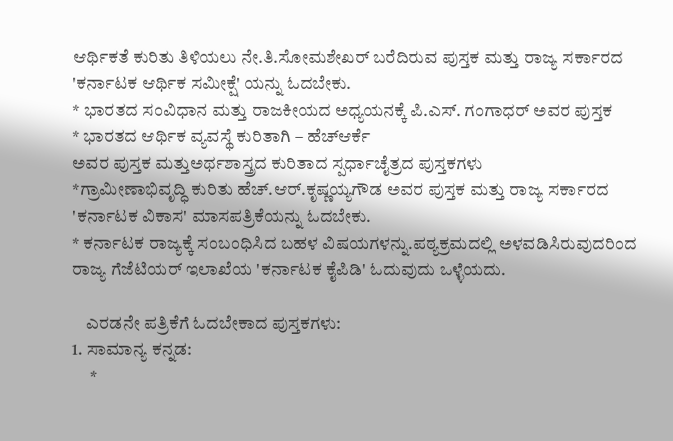ಆರ್ಥಿಕತೆ ಕುರಿತು ತಿಳಿಯಲು ನೇ.ತಿ.ಸೋಮಶೇಖರ್ ಬರೆದಿರುವ ಪುಸ್ತಕ ಮತ್ತು ರಾಜ್ಯ ಸರ್ಕಾರದ 'ಕರ್ನಾಟಕ ಆರ್ಥಿಕ ಸಮೀಕ್ಷೆ' ಯನ್ನು ಓದಬೇಕು.
* ಭಾರತದ ಸಂವಿಧಾನ ಮತ್ತು ರಾಜಕೀಯದ ಅಧ್ಯಯನಕ್ಕೆ ಪಿ.ಎಸ್. ಗಂಗಾಧರ್ ಅವರ ಪುಸ್ತಕ
* ಭಾರತದ ಆರ್ಥಿಕ ವ್ಯವಸ್ಥೆ ಕುರಿತಾಗಿ – ಹೆಚ್ಆರ್ಕೆ
ಅವರ ಪುಸ್ತಕ ಮತ್ತುಅರ್ಥಶಾಸ್ತ್ರದ ಕುರಿತಾದ ಸ್ಪರ್ಧಾಚೈತ್ರದ ಪುಸ್ತಕಗಳು
*ಗ್ರಾಮೀಣಾಭಿವೃದ್ಧಿ ಕುರಿತು ಹೆಚ್.ಆರ್.ಕೃಷ್ಣಯ್ಯಗೌಡ ಅವರ ಪುಸ್ತಕ ಮತ್ತು ರಾಜ್ಯ ಸರ್ಕಾರದ 'ಕರ್ನಾಟಕ ವಿಕಾಸ' ಮಾಸಪತ್ರಿಕೆಯನ್ನು ಓದಬೇಕು.
* ಕರ್ನಾಟಕ ರಾಜ್ಯಕ್ಕೆ ಸಂಬಂಧಿಸಿದ ಬಹಳ ವಿಷಯಗಳನ್ನು.ಪಠ್ಯಕ್ರಮದಲ್ಲಿ ಅಳವಡಿಸಿರುವುದರಿಂದ ರಾಜ್ಯ ಗೆಜೆಟಿಯರ್ ಇಲಾಖೆಯ 'ಕರ್ನಾಟಕ ಕೈಪಿಡಿ' ಓದುವುದು ಒಳ್ಳೆಯದು.

    ಎರಡನೇ ಪತ್ರಿಕೆಗೆ ಓದಬೇಕಾದ ಪುಸ್ತಕಗಳು:
1. ಸಾಮಾನ್ಯ ಕನ್ನಡ:
     *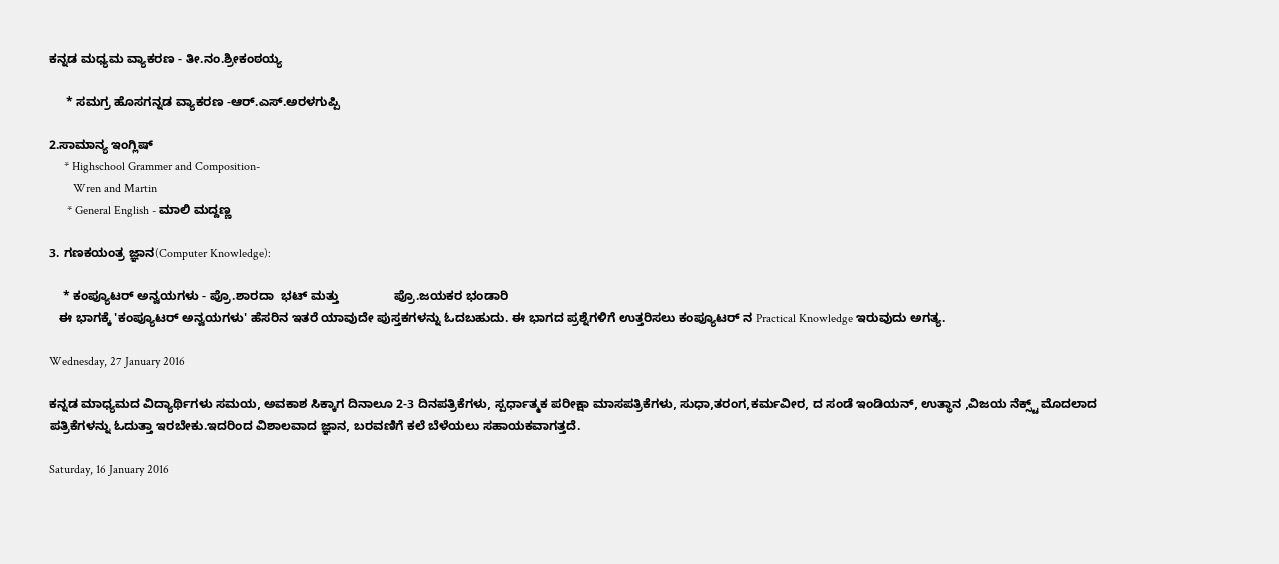ಕನ್ನಡ ಮಧ್ಯಮ ವ್ಯಾಕರಣ - ತೀ.ನಂ.ಶ್ರೀಕಂಠಯ್ಯ

     * ಸಮಗ್ರ ಹೊಸಗನ್ನಡ ವ್ಯಾಕರಣ -ಆರ್.ಎಸ್.ಅರಳಗುಪ್ಪಿ

2.ಸಾಮಾನ್ಯ ಇಂಗ್ಲಿಷ್
     * Highschool Grammer and Composition-
        Wren and Martin
      * General English - ಮಾಲಿ ಮದ್ದಣ್ಣ

3. ಗಣಕಯಂತ್ರ ಜ್ಞಾನ(Computer Knowledge):

    * ಕಂಪ್ಯೂಟರ್ ಅನ್ವಯಗಳು - ಪ್ರೊ.ಶಾರದಾ  ಭಟ್ ಮತ್ತು                ಪ್ರೊ.ಜಯಕರ ಭಂಡಾರಿ
   ಈ ಭಾಗಕ್ಕೆ 'ಕಂಪ್ಯೂಟರ್ ಅನ್ವಯಗಳು' ಹೆಸರಿನ ಇತರೆ ಯಾವುದೇ ಪುಸ್ತಕಗಳನ್ನು ಓದಬಹುದು. ಈ ಭಾಗದ ಪ್ರಶ್ನೆಗಳಿಗೆ ಉತ್ತರಿಸಲು ಕಂಪ್ಯೂಟರ್ ನ ‌Practical Knowledge ಇರುವುದು ಅಗತ್ಯ.

Wednesday, 27 January 2016

ಕನ್ನಡ ಮಾಧ್ಯಮದ ವಿದ್ಯಾರ್ಥಿಗಳು ಸಮಯ, ಅವಕಾಶ ಸಿಕ್ಕಾಗ ದಿನಾಲೂ 2-3 ದಿನಪತ್ರಿಕೆಗಳು, ಸ್ಪರ್ಧಾತ್ಮಕ ಪರೀಕ್ಷಾ ಮಾಸಪತ್ರಿಕೆಗಳು, ಸುಧಾ,ತರಂಗ,ಕರ್ಮವೀರ, ದ ಸಂಡೆ ಇಂಡಿಯನ್, ಉತ್ಥಾನ ,ವಿಜಯ ನೆಕ್ಸ್ಟ್ ಮೊದಲಾದ ಪತ್ರಿಕೆಗಳನ್ನು ಓದುತ್ತಾ ಇರಬೇಕು.ಇದರಿಂದ ವಿಶಾಲವಾದ ಜ್ಞಾನ, ಬರವಣಿಗೆ ಕಲೆ ಬೆಳೆಯಲು ಸಹಾಯಕವಾಗತ್ತದೆ.

Saturday, 16 January 2016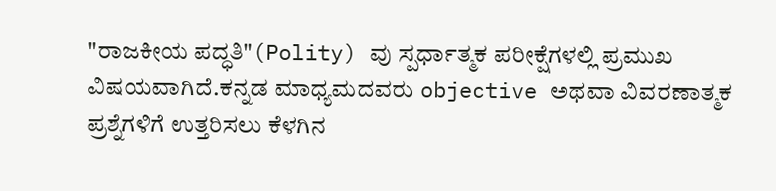"ರಾಜಕೀಯ ಪದ್ಧತಿ"(Polity) ವು ಸ್ಪರ್ಧಾತ್ಮಕ ಪರೀಕ್ಷೆಗಳಲ್ಲಿ ಪ್ರಮುಖ ವಿಷಯವಾಗಿದೆ.ಕನ್ನಡ ಮಾಧ್ಯಮದವರು objective ಅಥವಾ ವಿವರಣಾತ್ಮಕ ಪ್ರಶ್ನೆಗಳಿಗೆ ಉತ್ತರಿಸಲು ಕೆಳಗಿನ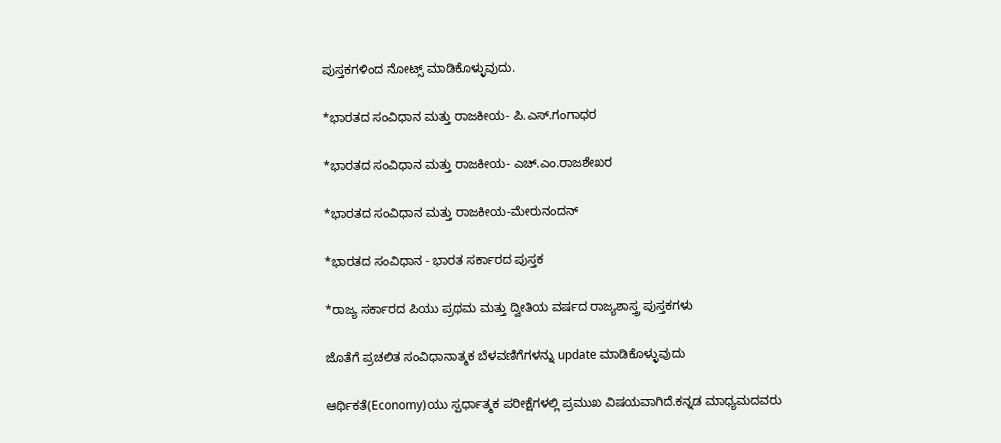ಪುಸ್ತಕಗಳಿಂದ ನೋಟ್ಸ್ ಮಾಡಿಕೊಳ್ಳುವುದು.

*ಭಾರತದ ಸಂವಿಧಾನ ಮತ್ತು ರಾಜಕೀಯ- ಪಿ.ಎಸ್.ಗಂಗಾಧರ

*ಭಾರತದ ಸಂವಿಧಾನ ಮತ್ತು ರಾಜಕೀಯ- ಎಚ್.ಎಂ.ರಾಜಶೇಖರ

*ಭಾರತದ ಸಂವಿಧಾನ ಮತ್ತು ರಾಜಕೀಯ-ಮೇರುನಂದನ್

*ಭಾರತದ ಸಂವಿಧಾನ - ಭಾರತ ಸರ್ಕಾರದ ಪುಸ್ತಕ

*ರಾಜ್ಯ ಸರ್ಕಾರದ ಪಿಯು ಪ್ರಥಮ ಮತ್ತು ದ್ವೀತಿಯ ವರ್ಷದ ರಾಜ್ಯಶಾಸ್ತ್ರ ಪುಸ್ತಕಗಳು

ಜೊತೆಗೆ ಪ್ರಚಲಿತ ಸಂವಿಧಾನಾತ್ಮಕ ಬೆಳವಣಿಗೆಗಳನ್ನು update ಮಾಡಿಕೊಳ್ಳುವುದು

ಆರ್ಥಿಕತೆ(Economy)ಯು ಸ್ಪರ್ಧಾತ್ಮಕ ಪರೀಕ್ಷೆಗಳಲ್ಲಿ ಪ್ರಮುಖ ವಿಷಯವಾಗಿದೆ.ಕನ್ನಡ ಮಾಧ್ಯಮದವರು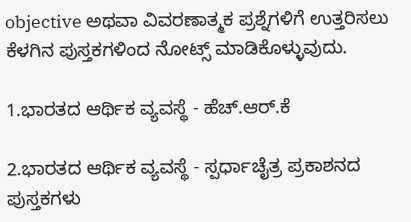objective ಅಥವಾ ವಿವರಣಾತ್ಮಕ ಪ್ರಶ್ನೆಗಳಿಗೆ ಉತ್ತರಿಸಲು ಕೆಳಗಿನ ಪುಸ್ತಕಗಳಿಂದ ನೋಟ್ಸ್ ಮಾಡಿಕೊಳ್ಳುವುದು.

1.ಭಾರತದ ಆರ್ಥಿಕ ವ್ಯವಸ್ಥೆ - ಹೆಚ್.ಆರ್.ಕೆ

2.ಭಾರತದ ಆರ್ಥಿಕ ವ್ಯವಸ್ಥೆ - ಸ್ಪರ್ಧಾಚೈತ್ರ ಪ್ರಕಾಶನದ ಪುಸ್ತಕಗಳು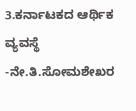3.ಕರ್ನಾಟಕದ ಆರ್ಥಿಕ ವ್ಯವಸ್ಥೆ -ನೇ.ತಿ.ಸೋಮಶೇಖರ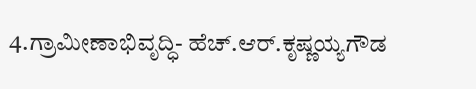4.ಗ್ರಾಮೀಣಾಭಿವೃದ್ಧಿ- ಹೆಚ್.ಆರ್.ಕೃಷ್ಣಯ್ಯಗೌಡ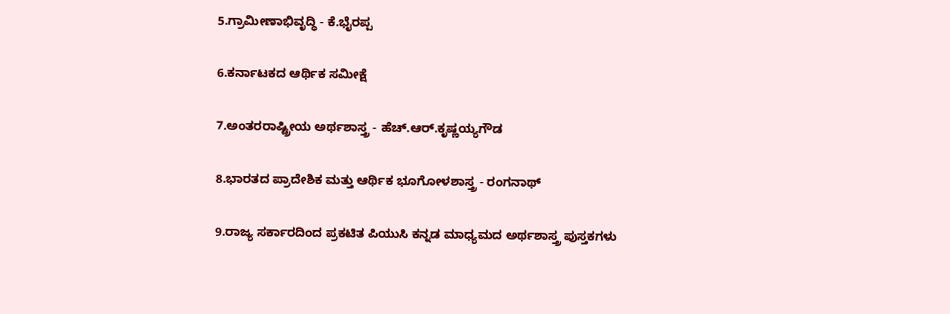5.ಗ್ರಾಮೀಣಾಭಿವೃದ್ಧಿ - ಕೆ.ಭೈರಪ್ಪ

6.ಕರ್ನಾಟಕದ ಆರ್ಥಿಕ ಸಮೀಕ್ಷೆ

7.ಅಂತರರಾಷ್ಟ್ರೀಯ ಅರ್ಥಶಾಸ್ತ್ರ - ಹೆಚ್.ಆರ್.ಕೃಷ್ಣಯ್ಯಗೌಡ

8.ಭಾರತದ ಪ್ರಾದೇಶಿಕ ಮತ್ತು ಆರ್ಥಿಕ ಭೂಗೋಳಶಾಸ್ತ್ರ - ರಂಗನಾಥ್

9.ರಾಜ್ಯ ಸರ್ಕಾರದಿಂದ ಪ್ರಕಟಿತ ಪಿಯುಸಿ ಕನ್ನಡ ಮಾಧ್ಯಮದ ಅರ್ಥಶಾಸ್ತ್ರ ಪುಸ್ತಕಗಳು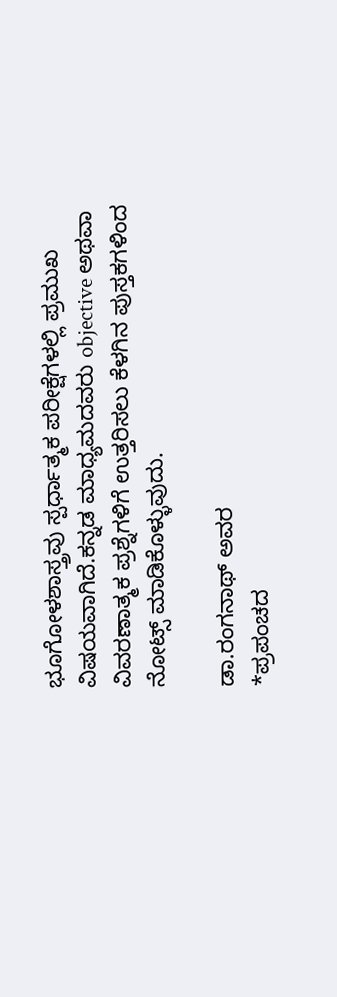ಭೂಗೋಳಶಾಸ್ತ್ರವು ಸ್ಪರ್ಧಾತ್ಮಕ ಪರೀಕ್ಷೆಗಳಲ್ಲಿ ಪ್ರಮುಖ ವಿಷಯವಾಗಿದೆ.ಕನ್ನಡ ಮಾಧ್ಯಮದವರು objective ಅಥವಾ ವಿವರಣಾತ್ಮಕ ಪ್ರಶ್ನೆಗಳಿಗೆ ಉತ್ತರಿಸಲು ಕೆಳಗಿನ ಪುಸ್ತಕಗಳಿಂದ ನೋಟ್ಸ್ ಮಾಡಿಕೊಳ್ಳುವುದು.

ಡಾ.ರಂಗನಾಥ್ ಅವರ
*ಪ್ರಪಂಚದ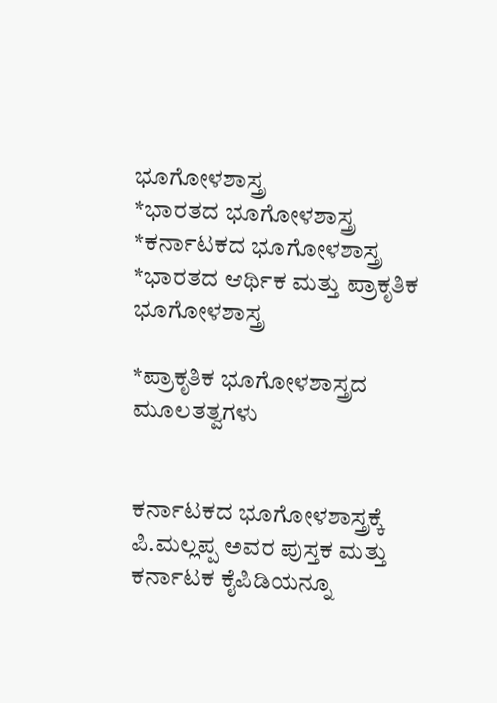ಭೂಗೋಳಶಾಸ್ತ್ರ
*ಭಾರತದ ಭೂಗೋಳಶಾಸ್ತ್ರ
*ಕರ್ನಾಟಕದ ಭೂಗೋಳಶಾಸ್ತ್ರ
*ಭಾರತದ ಆರ್ಥಿಕ ಮತ್ತು ಪ್ರಾಕೃತಿಕ ಭೂಗೋಳಶಾಸ್ತ್ರ

*ಪ್ರಾಕೃತಿಕ ಭೂಗೋಳಶಾಸ್ತ್ರದ ಮೂಲತತ್ವಗಳು


ಕರ್ನಾಟಕದ ಭೂಗೋಳಶಾಸ್ತ್ರಕ್ಕೆ ಪಿ.ಮಲ್ಲಪ್ಪ ಅವರ ಪುಸ್ತಕ ಮತ್ತು ಕರ್ನಾಟಕ ಕೈಪಿಡಿಯನ್ನೂ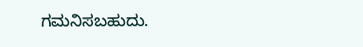ಗಮನಿಸಬಹುದು.